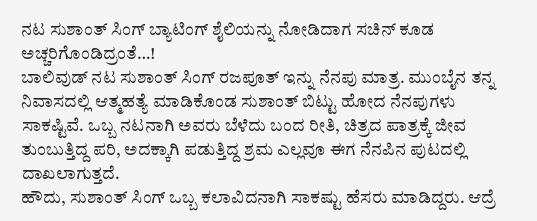ನಟ ಸುಶಾಂತ್ ಸಿಂಗ್ ಬ್ಯಾಟಿಂಗ್ ಶೈಲಿಯನ್ನು ನೋಡಿದಾಗ ಸಚಿನ್ ಕೂಡ ಅಚ್ಚರಿಗೊಂಡಿದ್ರಂತೆ…!
ಬಾಲಿವುಡ್ ನಟ ಸುಶಾಂತ್ ಸಿಂಗ್ ರಜಪೂತ್ ಇನ್ನು ನೆನಪು ಮಾತ್ರ. ಮುಂಬೈನ ತನ್ನ ನಿವಾಸದಲ್ಲಿ ಆತ್ಮಹತ್ಯೆ ಮಾಡಿಕೊಂಡ ಸುಶಾಂತ್ ಬಿಟ್ಟು ಹೋದ ನೆನಪುಗಳು ಸಾಕಷ್ಟಿವೆ. ಒಬ್ಬ ನಟನಾಗಿ ಅವರು ಬೆಳೆದು ಬಂದ ರೀತಿ, ಚಿತ್ರದ ಪಾತ್ರಕ್ಕೆ ಜೀವ ತುಂಬುತ್ತಿದ್ದ ಪರಿ, ಅದಕ್ಕಾಗಿ ಪಡುತ್ತಿದ್ದ ಶ್ರಮ ಎಲ್ಲವೂ ಈಗ ನೆನಪಿನ ಪುಟದಲ್ಲಿ ದಾಖಲಾಗುತ್ತದೆ.
ಹೌದು, ಸುಶಾಂತ್ ಸಿಂಗ್ ಒಬ್ಬ ಕಲಾವಿದನಾಗಿ ಸಾಕಷ್ಟು ಹೆಸರು ಮಾಡಿದ್ದರು. ಆದ್ರೆ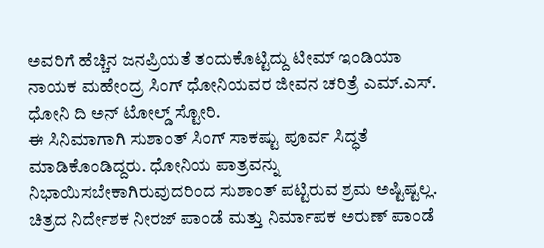ಅವರಿಗೆ ಹೆಚ್ಚಿನ ಜನಪ್ರಿಯತೆ ತಂದುಕೊಟ್ಟಿದ್ದು ಟೀಮ್ ಇಂಡಿಯಾ ನಾಯಕ ಮಹೇಂದ್ರ ಸಿಂಗ್ ಧೋನಿಯವರ ಜೀವನ ಚರಿತ್ರೆ ಎಮ್.ಎಸ್. ಧೋನಿ ದಿ ಅನ್ ಟೋಲ್ಡ್ ಸ್ಟೋರಿ.
ಈ ಸಿನಿಮಾಗಾಗಿ ಸುಶಾಂತ್ ಸಿಂಗ್ ಸಾಕಷ್ಟು ಪೂರ್ವ ಸಿದ್ಧತೆ ಮಾಡಿಕೊಂಡಿದ್ದರು. ಧೋನಿಯ ಪಾತ್ರವನ್ನು ನಿಭಾಯಿಸಬೇಕಾಗಿರುವುದರಿಂದ ಸುಶಾಂತ್ ಪಟ್ಟಿರುವ ಶ್ರಮ ಅಷ್ಟಿಷ್ಟಲ್ಲ. ಚಿತ್ರದ ನಿರ್ದೇಶಕ ನೀರಜ್ ಪಾಂಡೆ ಮತ್ತು ನಿರ್ಮಾಪಕ ಅರುಣ್ ಪಾಂಡೆ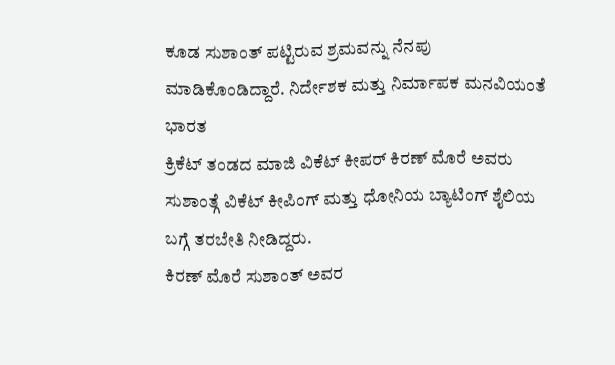ಕೂಡ ಸುಶಾಂತ್ ಪಟ್ಟಿರುವ ಶ್ರಮವನ್ನು ನೆನಪು ಮಾಡಿಕೊಂಡಿದ್ದಾರೆ. ನಿರ್ದೇಶಕ ಮತ್ತು ನಿರ್ಮಾಪಕ ಮನವಿಯಂತೆ ಭಾರತ
ಕ್ರಿಕೆಟ್ ತಂಡದ ಮಾಜಿ ವಿಕೆಟ್ ಕೀಪರ್ ಕಿರಣ್ ಮೊರೆ ಅವರು ಸುಶಾಂತ್ಗೆ ವಿಕೆಟ್ ಕೀಪಿಂಗ್ ಮತ್ತು ಧೋನಿಯ ಬ್ಯಾಟಿಂಗ್ ಶೈಲಿಯ ಬಗ್ಗೆ ತರಬೇತಿ ನೀಡಿದ್ದರು.
ಕಿರಣ್ ಮೊರೆ ಸುಶಾಂತ್ ಅವರ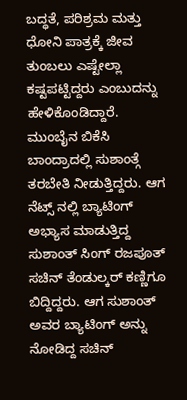ಬದ್ಧತೆ, ಪರಿಶ್ರಮ ಮತ್ತು ಧೋನಿ ಪಾತ್ರಕ್ಕೆ ಜೀವ ತುಂಬಲು ಎಷ್ಟೇಲ್ಲಾ ಕಷ್ಟಪಟ್ಟಿದ್ದರು ಎಂಬುದನ್ನು ಹೇಳಿಕೊಂಡಿದ್ದಾರೆ. ಮುಂಬೈನ ಬಿಕೆಸಿ ಬಾಂದ್ರಾದಲ್ಲಿ ಸುಶಾಂತ್ಗೆ ತರಬೇತಿ ನೀಡುತ್ತಿದ್ದರು. ಆಗ ನೆಟ್ಸ್ ನಲ್ಲಿ ಬ್ಯಾಟಿಂಗ್ ಅಭ್ಯಾಸ ಮಾಡುತ್ತಿದ್ದ ಸುಶಾಂತ್ ಸಿಂಗ್ ರಜಪೂತ್ ಸಚಿನ್ ತೆಂಡುಲ್ಕರ್ ಕಣ್ಣಿಗೂ ಬಿದ್ದಿದ್ದರು. ಆಗ ಸುಶಾಂತ್ ಅವರ ಬ್ಯಾಟಿಂಗ್ ಅನ್ನು ನೋಡಿದ್ದ ಸಚಿನ್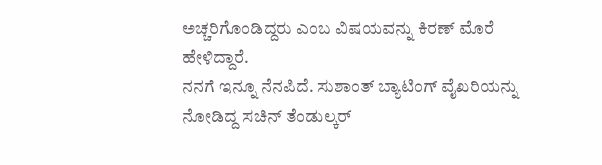ಅಚ್ಚರಿಗೊಂಡಿದ್ದರು ಎಂಬ ವಿಷಯವನ್ನು ಕಿರಣ್ ಮೊರೆ ಹೇಳಿದ್ದಾರೆ.
ನನಗೆ ಇನ್ನೂ ನೆನಪಿದೆ. ಸುಶಾಂತ್ ಬ್ಯಾಟಿಂಗ್ ವೈಖರಿಯನ್ನು ನೋಡಿದ್ದ ಸಚಿನ್ ತೆಂಡುಲ್ಕರ್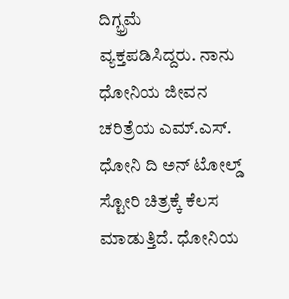ದಿಗ್ಭ್ರಮೆ ವ್ಯಕ್ತಪಡಿಸಿದ್ದರು. ನಾನು ಧೋನಿಯ ಜೀವನ ಚರಿತ್ರೆಯ ಎಮ್.ಎಸ್. ಧೋನಿ ದಿ ಅನ್ ಟೋಲ್ಡ್ ಸ್ಟೋರಿ ಚಿತ್ರಕ್ಕೆ ಕೆಲಸ ಮಾಡುತ್ತಿದೆ. ಧೋನಿಯ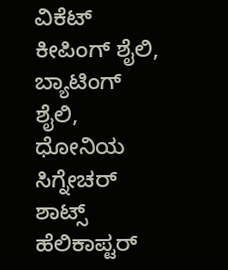ವಿಕೆಟ್ ಕೀಪಿಂಗ್ ಶೈಲಿ, ಬ್ಯಾಟಿಂಗ್ ಶೈಲಿ, ಧೋನಿಯ ಸಿಗ್ನೇಚರ್ ಶಾಟ್ಸ್ ಹೆಲಿಕಾಪ್ಟರ್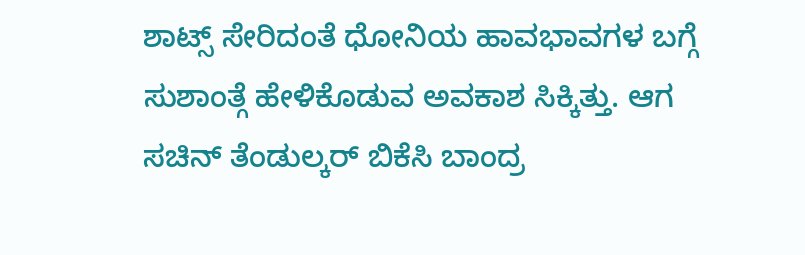ಶಾಟ್ಸ್ ಸೇರಿದಂತೆ ಧೋನಿಯ ಹಾವಭಾವಗಳ ಬಗ್ಗೆ ಸುಶಾಂತ್ಗೆ ಹೇಳಿಕೊಡುವ ಅವಕಾಶ ಸಿಕ್ಕಿತ್ತು. ಆಗ ಸಚಿನ್ ತೆಂಡುಲ್ಕರ್ ಬಿಕೆಸಿ ಬಾಂದ್ರ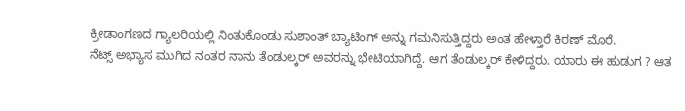ಕ್ರೀಡಾಂಗಣದ ಗ್ಯಾಲರಿಯಲ್ಲಿ ನಿಂತುಕೊಂಡು ಸುಶಾಂತ್ ಬ್ಯಾಟಿಂಗ್ ಅನ್ನು ಗಮನಿಸುತ್ತಿದ್ದರು ಅಂತ ಹೇಳ್ತಾರೆ ಕಿರಣ್ ಮೊರೆ.
ನೆಟ್ಸ್ ಅಭ್ಯಾಸ ಮುಗಿದ ನಂತರ ನಾನು ತೆಂಡುಲ್ಕರ್ ಅವರನ್ನು ಭೇಟಿಯಾಗಿದ್ದೆ. ಆಗ ತೆಂಡುಲ್ಕರ್ ಕೇಳಿದ್ದರು. ಯಾರು ಈ ಹುಡುಗ ? ಆತ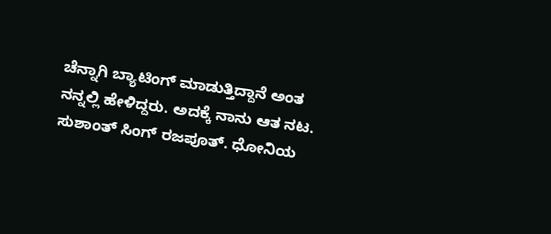ಚೆನ್ನಾಗಿ ಬ್ಯಾಟಿಂಗ್ ಮಾಡುತ್ತಿದ್ದಾನೆ ಅಂತ ನನ್ನಲ್ಲಿ ಹೇಳಿದ್ದರು. ಅದಕ್ಕೆ ನಾನು ಆತ ನಟ. ಸುಶಾಂತ್ ಸಿಂಗ್ ರಜಪೂತ್. ಧೋನಿಯ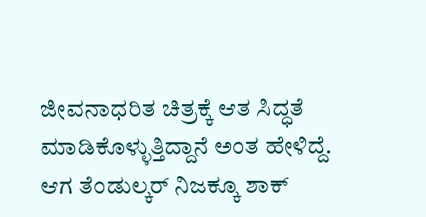ಜೀವನಾಧರಿತ ಚಿತ್ರಕ್ಕೆ ಆತ ಸಿದ್ಧತೆ ಮಾಡಿಕೊಳ್ಳುತ್ತಿದ್ದಾನೆ ಅಂತ ಹೇಳಿದ್ದೆ. ಆಗ ತೆಂಡುಲ್ಕರ್ ನಿಜಕ್ಕೂ ಶಾಕ್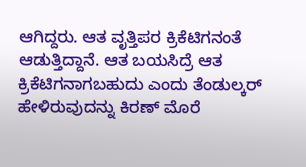ಆಗಿದ್ದರು. ಆತ ವೃತ್ತಿಪರ ಕ್ರಿಕೆಟಿಗನಂತೆ ಆಡುತ್ತಿದ್ದಾನೆ. ಆತ ಬಯಸಿದ್ರೆ ಆತ ಕ್ರಿಕೆಟಿಗನಾಗಬಹುದು ಎಂದು ತೆಂಡುಲ್ಕರ್ ಹೇಳಿರುವುದನ್ನು ಕಿರಣ್ ಮೊರೆ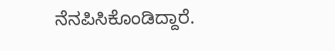ನೆನಪಿಸಿಕೊಂಡಿದ್ದಾರೆ.